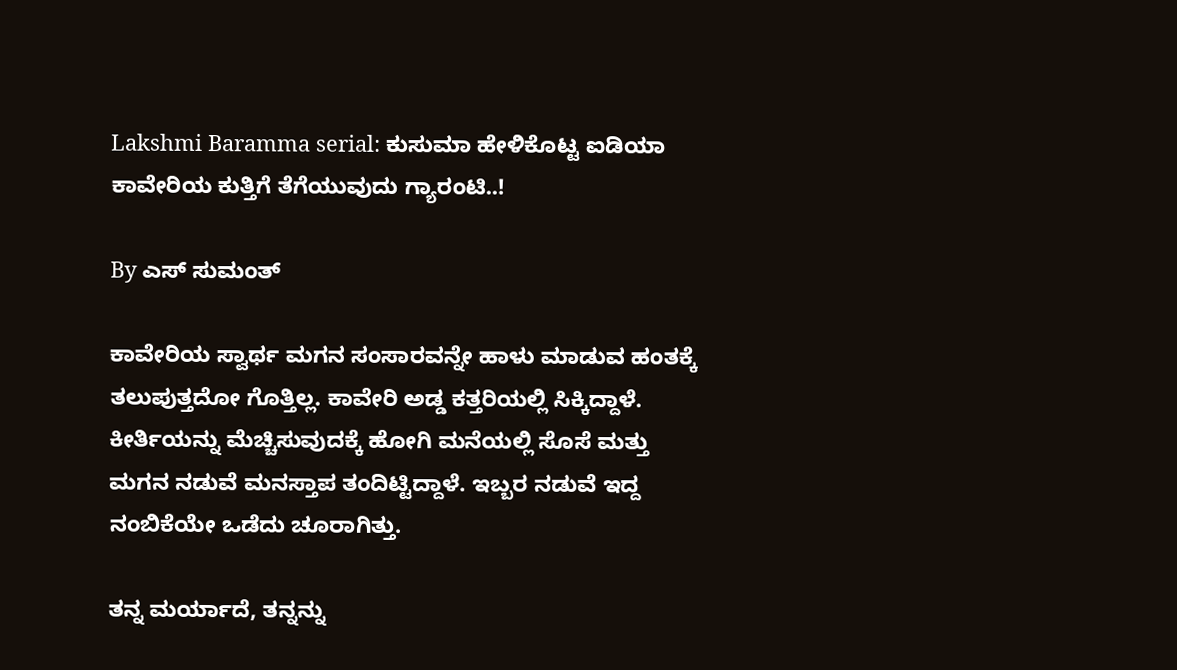Lakshmi Baramma serial: ಕುಸುಮಾ ಹೇಳಿಕೊಟ್ಟ ಐಡಿಯಾ ಕಾವೇರಿಯ ಕುತ್ತಿಗೆ ತೆಗೆಯುವುದು ಗ್ಯಾರಂಟಿ..!

By ಎಸ್ ಸುಮಂತ್

ಕಾವೇರಿಯ ಸ್ವಾರ್ಥ ಮಗನ ಸಂಸಾರವನ್ನೇ ಹಾಳು ಮಾಡುವ ಹಂತಕ್ಕೆ ತಲುಪುತ್ತದೋ ಗೊತ್ತಿಲ್ಲ. ಕಾವೇರಿ ಅಡ್ಡ ಕತ್ತರಿಯಲ್ಲಿ ಸಿಕ್ಕಿದ್ದಾಳೆ. ಕೀರ್ತಿಯನ್ನು ಮೆಚ್ಚಿಸುವುದಕ್ಕೆ ಹೋಗಿ ಮನೆಯಲ್ಲಿ ಸೊಸೆ ಮತ್ತು‌ ಮಗನ ನಡುವೆ ಮನಸ್ತಾಪ ತಂದಿಟ್ಟಿದ್ದಾಳೆ. ಇಬ್ಬರ ನಡುವೆ ಇದ್ದ ನಂಬಿಕೆಯೇ ಒಡೆದು ಚೂರಾಗಿತ್ತು.

ತನ್ನ ಮರ್ಯಾದೆ, ತನ್ನನ್ನು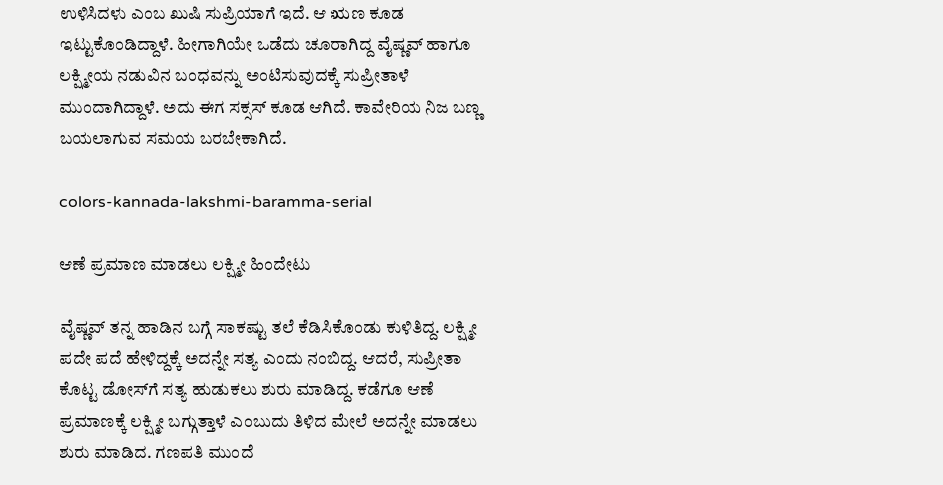ಉಳಿಸಿದಳು ಎಂಬ ಖುಷಿ ಸುಪ್ರಿಯಾಗೆ ಇದೆ. ಆ ಋಣ ಕೂಡ ಇಟ್ಟುಕೊಂಡಿದ್ದಾಳೆ‌. ಹೀಗಾಗಿಯೇ ಒಡೆದು ಚೂರಾಗಿದ್ದ ವೈಷ್ಣವ್ ಹಾಗೂ ಲಕ್ಷ್ಮೀಯ ನಡುವಿನ ಬಂಧವನ್ನು ಅಂಟಿಸುವುದಕ್ಕೆ ಸುಪ್ರೀತಾಳೆ ಮುಂದಾಗಿದ್ದಾಳೆ‌. ಅದು ಈಗ ಸಕ್ಸಸ್ ಕೂಡ ಆಗಿದೆ. ಕಾವೇರಿಯ ನಿಜ ಬಣ್ಣ ಬಯಲಾಗುವ ಸಮಯ ಬರಬೇಕಾಗಿದೆ.

colors-kannada-lakshmi-baramma-serial

ಆಣೆ ಪ್ರಮಾಣ ಮಾಡಲು ಲಕ್ಷ್ಮೀ ಹಿಂದೇಟು

ವೈಷ್ಣವ್ ತನ್ನ ಹಾಡಿನ ಬಗ್ಗೆ ಸಾಕಷ್ಟು ತಲೆ ಕೆಡಿಸಿಕೊಂಡು ಕುಳಿತಿದ್ದ. ಲಕ್ಷ್ಮೀ ಪದೇ ಪದೆ ಹೇಳಿದ್ದಕ್ಕೆ ಅದನ್ನೇ ಸತ್ಯ ಎಂದು ನಂಬಿದ್ದ. ಆದರೆ, ಸುಪ್ರೀತಾ ಕೊಟ್ಟ ಡೋಸ್‌ಗೆ ಸತ್ಯ ಹುಡುಕಲು ಶುರು ಮಾಡಿದ್ದ. ಕಡೆಗೂ ಆಣೆ ಪ್ರಮಾಣಕ್ಕೆ ಲಕ್ಷ್ಮೀ ಬಗ್ಗುತ್ತಾಳೆ ಎಂಬುದು ತಿಳಿದ ಮೇಲೆ ಅದನ್ನೇ ಮಾಡಲು ಶುರು ಮಾಡಿದ. ಗಣಪತಿ ಮುಂದೆ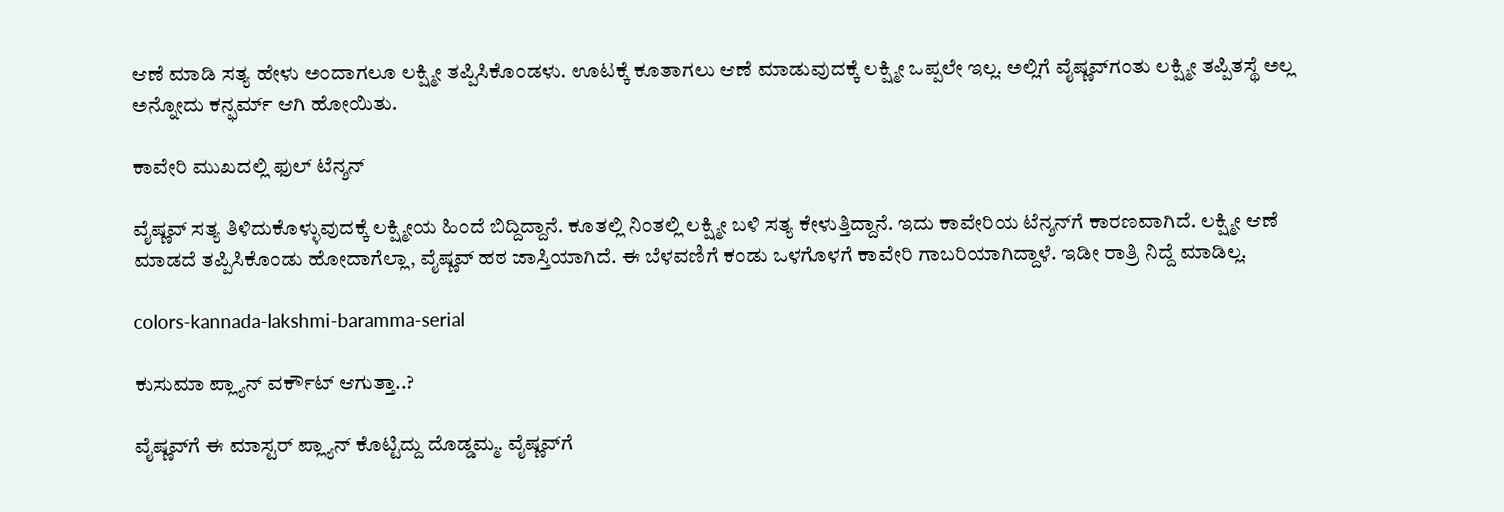ಆಣೆ ಮಾಡಿ ಸತ್ಯ ಹೇಳು ಅಂದಾಗಲೂ ಲಕ್ಷ್ಮೀ ತಪ್ಪಿಸಿಕೊಂಡಳು. ಊಟಕ್ಕೆ ಕೂತಾಗಲು ಆಣೆ ಮಾಡುವುದಕ್ಕೆ ಲಕ್ಷ್ಮೀ ಒಪ್ಪಲೇ ಇಲ್ಲ. ಅಲ್ಲಿಗೆ ವೈಷ್ಣವ್‌ಗಂತು ಲಕ್ಷ್ಮೀ ತಪ್ಪಿತಸ್ಥೆ ಅಲ್ಲ ಅನ್ನೋದು ಕನ್ಫರ್ಮ್ ಆಗಿ ಹೋಯಿತು.

ಕಾವೇರಿ ಮುಖದಲ್ಲಿ ಫುಲ್ ಟೆನ್ಶನ್

ವೈಷ್ಣವ್ ಸತ್ಯ ತಿಳಿದುಕೊಳ್ಳುವುದಕ್ಕೆ ಲಕ್ಷ್ಮೀಯ ಹಿಂದೆ ಬಿದ್ದಿದ್ದಾನೆ. ಕೂತಲ್ಲಿ ನಿಂತಲ್ಲಿ ಲಕ್ಷ್ಮೀ ಬಳಿ ಸತ್ಯ ಕೇಳುತ್ತಿದ್ದಾನೆ. ಇದು ಕಾವೇರಿಯ ಟೆನ್ಶನ್‌ಗೆ ಕಾರಣವಾಗಿದೆ. ಲಕ್ಷ್ಮೀ ಆಣೆ ಮಾಡದೆ ತಪ್ಪಿಸಿಕೊಂಡು ಹೋದಾಗೆಲ್ಲಾ, ವೈಷ್ಣವ್ ಹಠ ಜಾಸ್ತಿಯಾಗಿದೆ. ಈ ಬೆಳವಣಿಗೆ ಕಂಡು ಒಳಗೊಳಗೆ ಕಾವೇರಿ ಗಾಬರಿಯಾಗಿದ್ದಾಳೆ. ಇಡೀ ರಾತ್ರಿ ನಿದ್ದೆ ಮಾಡಿಲ್ಲ.

colors-kannada-lakshmi-baramma-serial

ಕುಸುಮಾ ಪ್ಲ್ಯಾನ್ ವರ್ಕೌಟ್ ಆಗುತ್ತಾ..?

ವೈಷ್ಣವ್‌ಗೆ ಈ ಮಾಸ್ಟರ್ ಪ್ಲ್ಯಾನ್ ಕೊಟ್ಟಿದ್ದು ದೊಡ್ಡಮ್ಮ. ವೈಷ್ಣವ್‌ಗೆ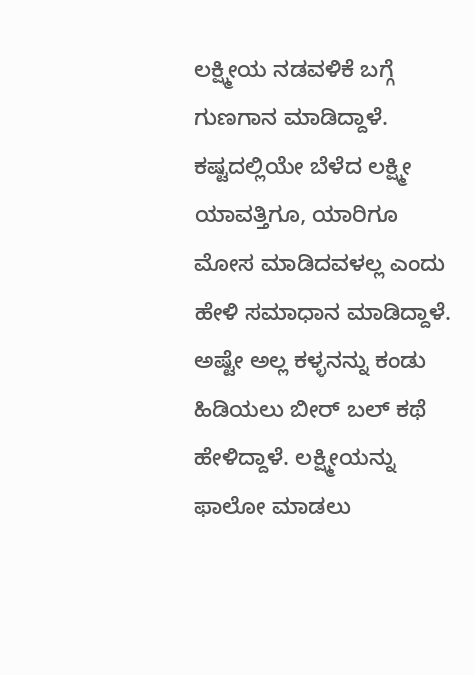ಲಕ್ಷ್ಮೀಯ ನಡವಳಿಕೆ ಬಗ್ಗೆ ಗುಣಗಾನ ಮಾಡಿದ್ದಾಳೆ. ಕಷ್ಟದಲ್ಲಿಯೇ ಬೆಳೆದ ಲಕ್ಷ್ಮೀ ಯಾವತ್ತಿಗೂ, ಯಾರಿಗೂ ಮೋಸ ಮಾಡಿದವಳಲ್ಲ ಎಂದು ಹೇಳಿ ಸಮಾಧಾನ ಮಾಡಿದ್ದಾಳೆ. ಅಷ್ಟೇ ಅಲ್ಲ ಕಳ್ಳನನ್ನು ಕಂಡು ಹಿಡಿಯಲು ಬೀರ್ ಬಲ್ ಕಥೆ ಹೇಳಿದ್ದಾಳೆ. ಲಕ್ಷ್ಮೀಯನ್ನು ಫಾಲೋ ಮಾಡಲು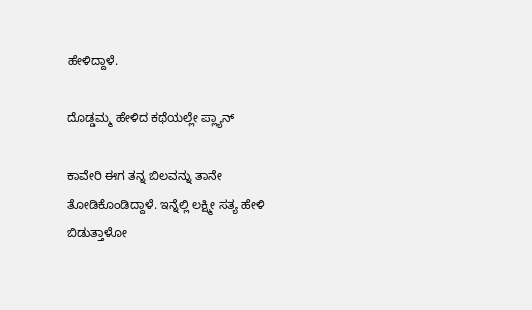ಹೇಳಿದ್ದಾಳೆ.

ದೊಡ್ಡಮ್ಮ ಹೇಳಿದ ಕಥೆಯಲ್ಲೇ ಪ್ಲ್ಯಾನ್

ಕಾವೇರಿ ಈಗ ತನ್ನ ಬಿಲವನ್ನು ತಾನೇ ತೋಡಿಕೊಂಡಿದ್ದಾಳೆ‌. ಇನ್ನೆಲ್ಲಿ ಲಕ್ಷ್ಮೀ ಸತ್ಯ ಹೇಳಿ ಬಿಡುತ್ತಾಳೋ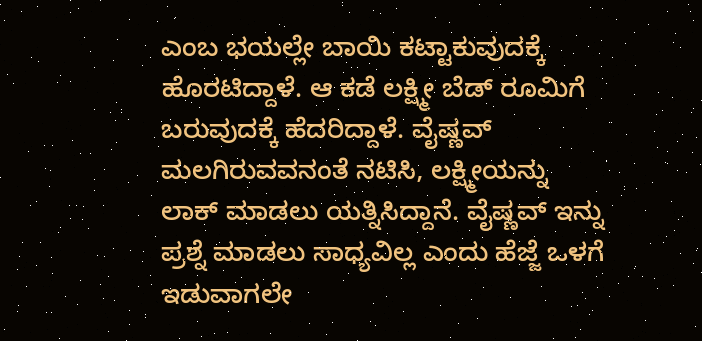ಎಂಬ ಭಯಲ್ಲೇ ಬಾಯಿ ಕಟ್ಟಾಕುವುದಕ್ಕೆ ಹೊರಟಿದ್ದಾಳೆ. ಆ ಕಡೆ ಲಕ್ಷ್ಮೀ ಬೆಡ್ ರೂಮಿಗೆ ಬರುವುದಕ್ಕೆ ಹೆದರಿದ್ದಾಳೆ. ವೈಷ್ಣವ್ ಮಲಗಿರುವವನಂತೆ ನಟಿಸಿ, ಲಕ್ಷ್ಮೀಯನ್ನು ಲಾಕ್ ಮಾಡಲು ಯತ್ನಿಸಿದ್ದಾನೆ. ವೈಷ್ಣವ್ ಇನ್ನು ಪ್ರಶ್ನೆ ಮಾಡಲು ಸಾಧ್ಯವಿಲ್ಲ ಎಂದು ಹೆಜ್ಜೆ ಒಳಗೆ ಇಡುವಾಗಲೇ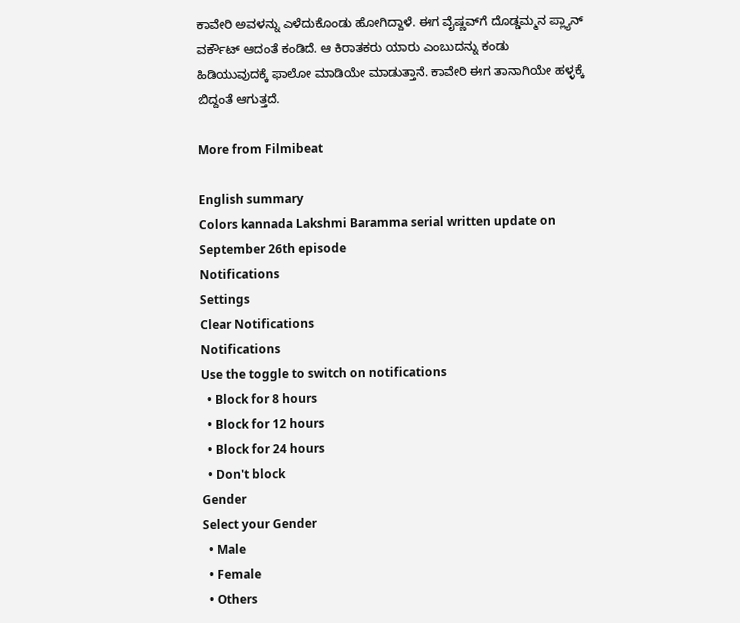ಕಾವೇರಿ ಅವಳನ್ನು ಎಳೆದುಕೊಂಡು ಹೋಗಿದ್ದಾಳೆ. ಈಗ ವೈಷ್ಣವ್‌ಗೆ ದೊಡ್ಡಮ್ಮನ ಪ್ಲ್ಯಾನ್ ವರ್ಕೌಟ್ ಆದಂತೆ ಕಂಡಿದೆ. ಆ ಕಿರಾತಕರು ಯಾರು ಎಂಬುದನ್ನು ಕಂಡು ಹಿಡಿಯುವುದಕ್ಕೆ ಫಾಲೋ ಮಾಡಿಯೇ ಮಾಡುತ್ತಾನೆ‌. ಕಾವೇರಿ ಈಗ ತಾನಾಗಿಯೇ ಹಳ್ಳಕ್ಕೆ ಬಿದ್ದಂತೆ ಆಗುತ್ತದೆ.

More from Filmibeat

English summary
Colors kannada Lakshmi Baramma serial written update on September 26th episode
Notifications
Settings
Clear Notifications
Notifications
Use the toggle to switch on notifications
  • Block for 8 hours
  • Block for 12 hours
  • Block for 24 hours
  • Don't block
Gender
Select your Gender
  • Male
  • Female
  • Others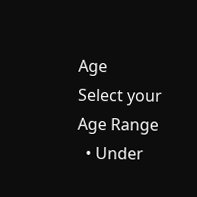Age
Select your Age Range
  • Under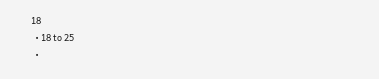18
  • 18 to 25
  •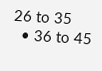26 to 35
  • 36 to 45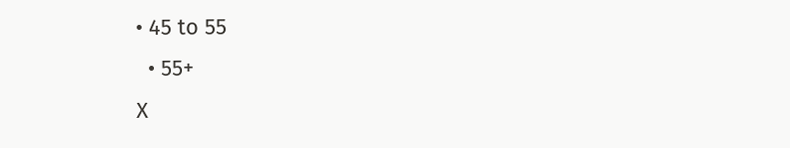• 45 to 55
  • 55+
X